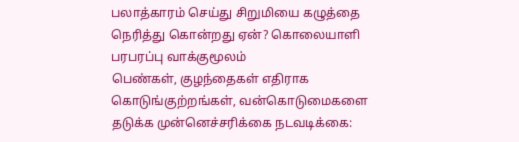பலாத்காரம் செய்து சிறுமியை கழுத்தை நெரித்து கொன்றது ஏன்? கொலையாளி பரபரப்பு வாக்குமூலம்
பெண்கள், குழந்தைகள் எதிராக கொடுங்குற்றங்கள், வன்கொடுமைகளை தடுக்க முன்னெச்சரிக்கை நடவடிக்கை: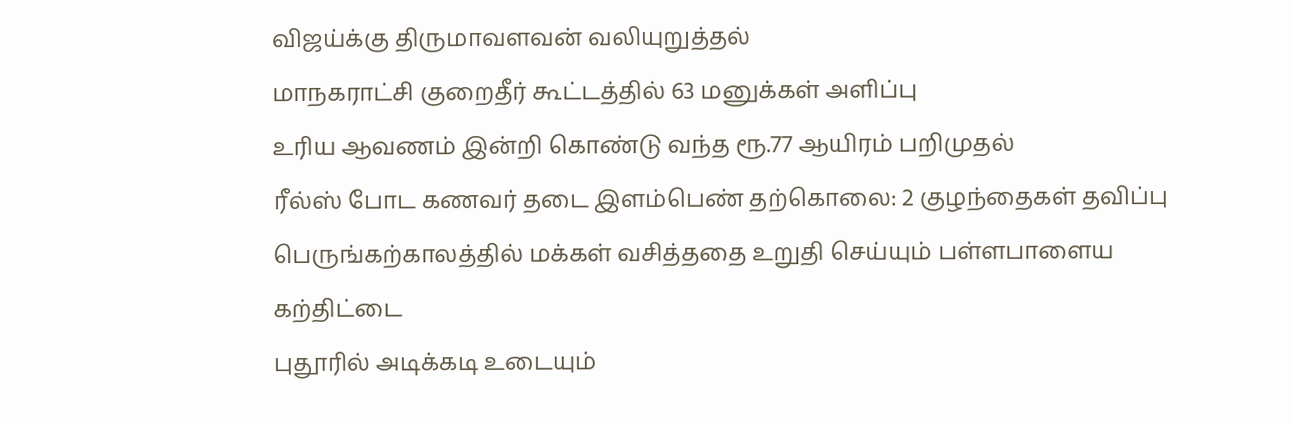விஜய்க்கு திருமாவளவன் வலியுறுத்தல்
மாநகராட்சி குறைதீர் கூட்டத்தில் 63 மனுக்கள் அளிப்பு
உரிய ஆவணம் இன்றி கொண்டு வந்த ரூ.77 ஆயிரம் பறிமுதல்
ரீல்ஸ் போட கணவர் தடை இளம்பெண் தற்கொலை: 2 குழந்தைகள் தவிப்பு
பெருங்கற்காலத்தில் மக்கள் வசித்ததை உறுதி செய்யும் பள்ளபாளைய கற்திட்டை
புதூரில் அடிக்கடி உடையும்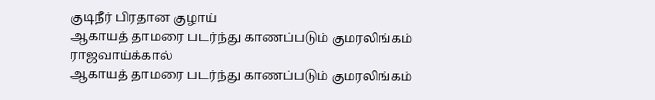குடிநீர் பிரதான குழாய்
ஆகாயத் தாமரை படர்ந்து காணப்படும் குமரலிங்கம் ராஜவாய்க்கால்
ஆகாயத் தாமரை படர்ந்து காணப்படும் குமரலிங்கம்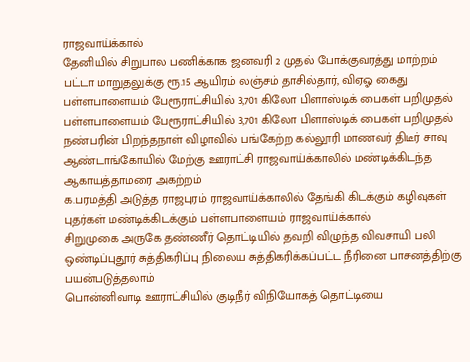ராஜவாய்க்கால்
தேனியில் சிறுபால பணிக்காக ஜனவரி 2 முதல் போக்குவரத்து மாற்றம்
பட்டா மாறுதலுக்கு ரூ.15 ஆயிரம் லஞ்சம் தாசில்தார், விஏஓ கைது
பள்ளபாளையம் பேரூராட்சியில் 3,701 கிலோ பிளாஸ்டிக் பைகள் பறிமுதல்
பள்ளபாளையம் பேரூராட்சியில் 3,701 கிலோ பிளாஸ்டிக் பைகள் பறிமுதல்
நண்பரின் பிறந்தநாள் விழாவில் பங்கேற்ற கல்லூரி மாணவர் திடீர் சாவு
ஆண்டாங்கோயில் மேற்கு ஊராட்சி ராஜவாய்க்காலில் மண்டிக்கிடந்த ஆகாயத்தாமரை அகற்றம்
க.பரமத்தி அடுத்த ராஜபுரம் ராஜவாய்க்காலில் தேங்கி கிடக்கும் கழிவுகள்
புதர்கள் மண்டிக்கிடக்கும் பள்ளபாளையம் ராஜவாய்க்கால்
சிறுமுகை அருகே தண்ணீர் தொட்டியில் தவறி விழுந்த விவசாயி பலி
ஒண்டிப்புதூர் சுத்திகரிப்பு நிலைய சுத்திகரிக்கப்பட்ட நீரினை பாசனத்திற்கு பயன்படுத்தலாம்
பொன்னிவாடி ஊராட்சியில் குடிநீர் விநியோகத் தொட்டியை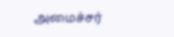அமைச்சர்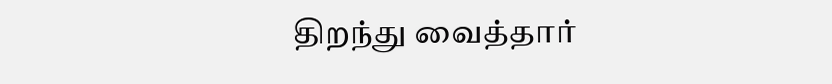திறந்து வைத்தார்